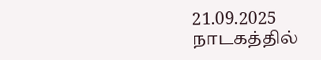21.09.2025
நாடகத்தில்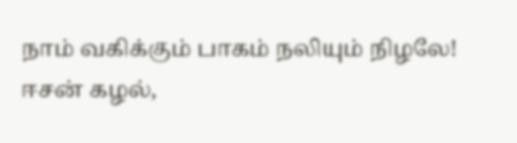நாம் வகிக்கும் பாகம் நலியும் நிழலே!
ஈசன் கழல்,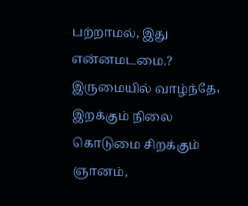பற்றாமல், இது என்னமடமை.?
இருமையில் வாழ்ந்தே, இறக்கும் நிலை கொடுமை சிறக்கும் ஞானம்,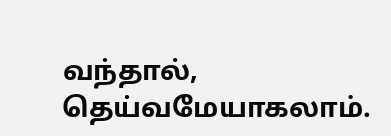வந்தால், தெய்வமேயாகலாம்.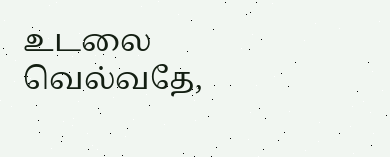உடலை வெல்வதே,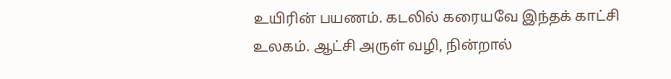உயிரின் பயணம். கடலில் கரையவே இந்தக் காட்சி உலகம். ஆட்சி அருள் வழி, நின்றால்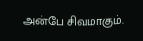அன்பே சிவமாகும்.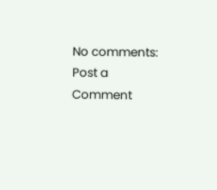No comments:
Post a Comment